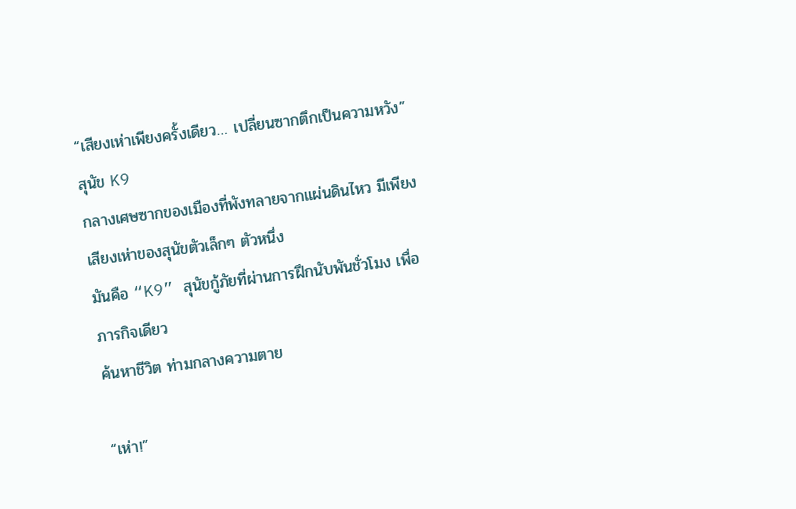“เสียงเห่าเพียงครั้งเดียว… เปลี่ยนซากตึกเป็นความหวัง”
สุนัข K9
กลางเศษซากของเมืองที่พังทลายจากแผ่นดินไหว มีเพียงเสียงเห่าของสุนัขตัวเล็กๆ ตัวหนึ่ง
มันคือ “K9” สุนัขกู้ภัยที่ผ่านการฝึกนับพันชั่วโมง เพื่อภารกิจเดียว
ค้นหาชีวิต ท่ามกลางความตาย

“เห่า!”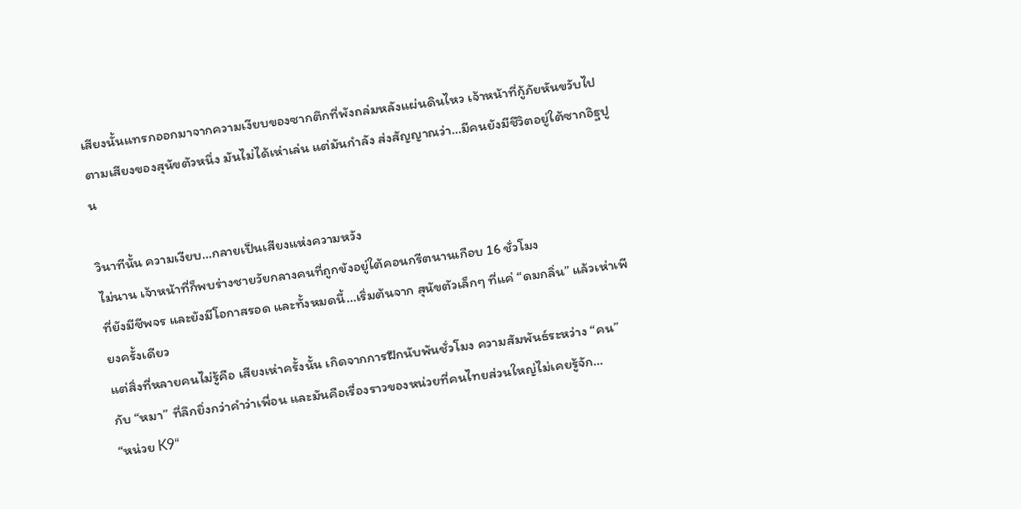เสียงนั้นแทรกออกมาจากความเงียบของซากตึกที่พังถล่มหลังแผ่นดินไหว เจ้าหน้าที่กู้ภัยหันขวับไปตามเสียงของสุนัขตัวหนึ่ง มันไม่ได้เห่าเล่น แต่มันกำลัง ส่งสัญญาณว่า…มีคนยังมีชีวิตอยู่ใต้ซากอิฐปูน

วินาทีนั้น ความเงียบ…กลายเป็นเสียงแห่งความหวัง
ไม่นาน เจ้าหน้าที่ก็พบร่างชายวัยกลางคนที่ถูกขังอยู่ใต้คอนกรีตนานเกือบ 16 ชั่วโมง
ที่ยังมีชีพจร และยังมีโอกาสรอด และทั้งหมดนี้…เริ่มต้นจาก สุนัขตัวเล็กๆ ที่แค่ “ดมกลิ่น” แล้วเห่าเพียงครั้งเดียว
แต่สิ่งที่หลายคนไม่รู้คือ เสียงเห่าครั้งนั้น เกิดจากการฝึกนับพันชั่วโมง ความสัมพันธ์ระหว่าง “คน” กับ “หมา” ที่ลึกยิ่งกว่าคำว่าเพื่อน และมันคือเรื่องราวของหน่วยที่คนไทยส่วนใหญ่ไม่เคยรู้จัก…
“หน่วย K9“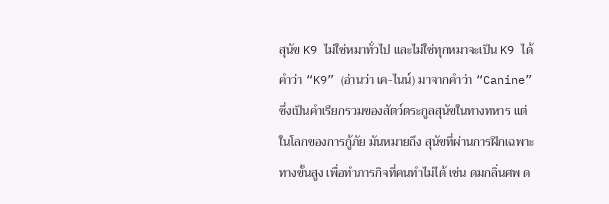สุนัข K9 ไม่ใช่หมาทั่วไป และไม่ใช่ทุกหมาจะเป็น K9 ได้
คำว่า “K9” (อ่านว่า เค-ไนน์) มาจากคำว่า “Canine” ซึ่งเป็นคำเรียกรวมของสัตว์ตระกูลสุนัขในทางทหาร แต่ในโลกของการกู้ภัย มันหมายถึง สุนัขที่ผ่านการฝึกเฉพาะทางขั้นสูง เพื่อทำภารกิจที่คนทำไม่ได้ เช่น ดมกลิ่นศพ ด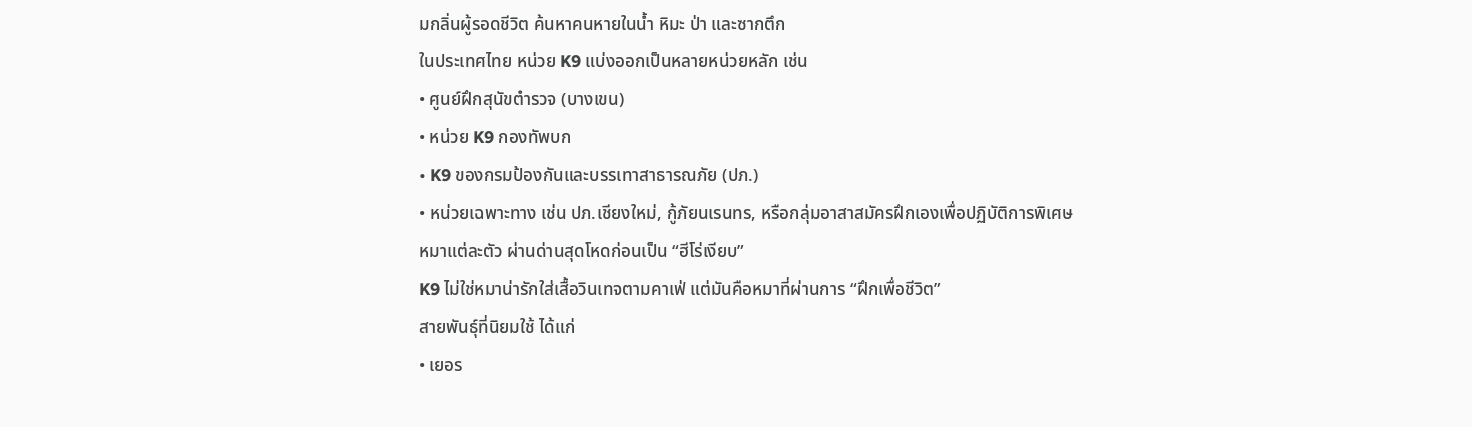มกลิ่นผู้รอดชีวิต ค้นหาคนหายในน้ำ หิมะ ป่า และซากตึก
ในประเทศไทย หน่วย K9 แบ่งออกเป็นหลายหน่วยหลัก เช่น
• ศูนย์ฝึกสุนัขตำรวจ (บางเขน)
• หน่วย K9 กองทัพบก
• K9 ของกรมป้องกันและบรรเทาสาธารณภัย (ปภ.)
• หน่วยเฉพาะทาง เช่น ปภ.เชียงใหม่, กู้ภัยนเรนทร, หรือกลุ่มอาสาสมัครฝึกเองเพื่อปฏิบัติการพิเศษ
หมาแต่ละตัว ผ่านด่านสุดโหดก่อนเป็น “ฮีโร่เงียบ”
K9 ไม่ใช่หมาน่ารักใส่เสื้อวินเทจตามคาเฟ่ แต่มันคือหมาที่ผ่านการ “ฝึกเพื่อชีวิต”
สายพันธุ์ที่นิยมใช้ ได้แก่
• เยอร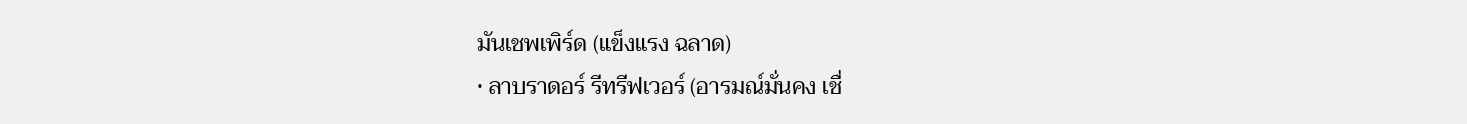มันเชพเพิร์ด (แข็งแรง ฉลาด)
• ลาบราดอร์ รีทรีฟเวอร์ (อารมณ์มั่นคง เชื่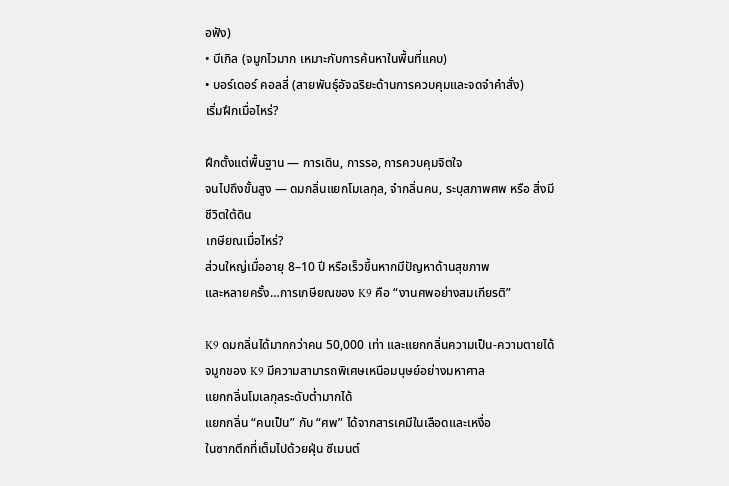อฟัง)
• บีเกิล (จมูกไวมาก เหมาะกับการค้นหาในพื้นที่แคบ)
• บอร์เดอร์ คอลลี่ (สายพันธุ์อัจฉริยะด้านการควบคุมและจดจำคำสั่ง)
เริ่มฝึกเมื่อไหร่?

ฝึกตั้งแต่พื้นฐาน — การเดิน, การรอ, การควบคุมจิตใจ
จนไปถึงขั้นสูง — ดมกลิ่นแยกโมเลกุล, จำกลิ่นคน, ระบุสภาพศพ หรือ สิ่งมีชีวิตใต้ดิน
เกษียณเมื่อไหร่?
ส่วนใหญ่เมื่ออายุ 8–10 ปี หรือเร็วขึ้นหากมีปัญหาด้านสุขภาพ
และหลายครั้ง…การเกษียณของ K9 คือ “งานศพอย่างสมเกียรติ”

K9 ดมกลิ่นได้มากกว่าคน 50,000 เท่า และแยกกลิ่นความเป็น-ความตายได้
จมูกของ K9 มีความสามารถพิเศษเหนือมนุษย์อย่างมหาศาล
แยกกลิ่นโมเลกุลระดับต่ำมากได้
แยกกลิ่น “คนเป็น” กับ “ศพ” ได้จากสารเคมีในเลือดและเหงื่อ
ในซากตึกที่เต็มไปด้วยฝุ่น ซีเมนต์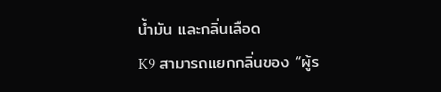น้ำมัน และกลิ่นเลือด
K9 สามารถแยกกลิ่นของ “ผู้ร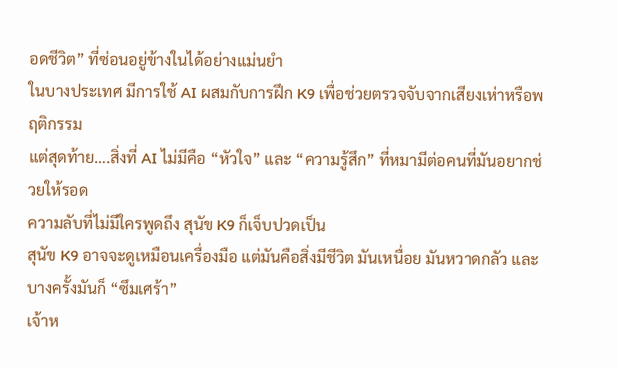อดชีวิต” ที่ซ่อนอยู่ข้างในได้อย่างแม่นยำ
ในบางประเทศ มีการใช้ AI ผสมกับการฝึก K9 เพื่อช่วยตรวจจับจากเสียงเห่าหรือพฤติกรรม
แต่สุดท้าย….สิ่งที่ AI ไม่มีคือ “หัวใจ” และ “ความรู้สึก” ที่หมามีต่อคนที่มันอยากช่วยให้รอด
ความลับที่ไม่มีใครพูดถึง สุนัข K9 ก็เจ็บปวดเป็น
สุนัข K9 อาจจะดูเหมือนเครื่องมือ แต่มันคือสิ่งมีชีวิต มันเหนื่อย มันหวาดกลัว และบางครั้งมันก็ “ซึมเศร้า”
เจ้าห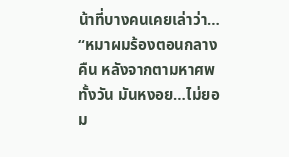น้าที่บางคนเคยเล่าว่า…
“หมาผมร้องตอนกลางคืน หลังจากตามหาศพทั้งวัน มันหงอย…ไม่ยอม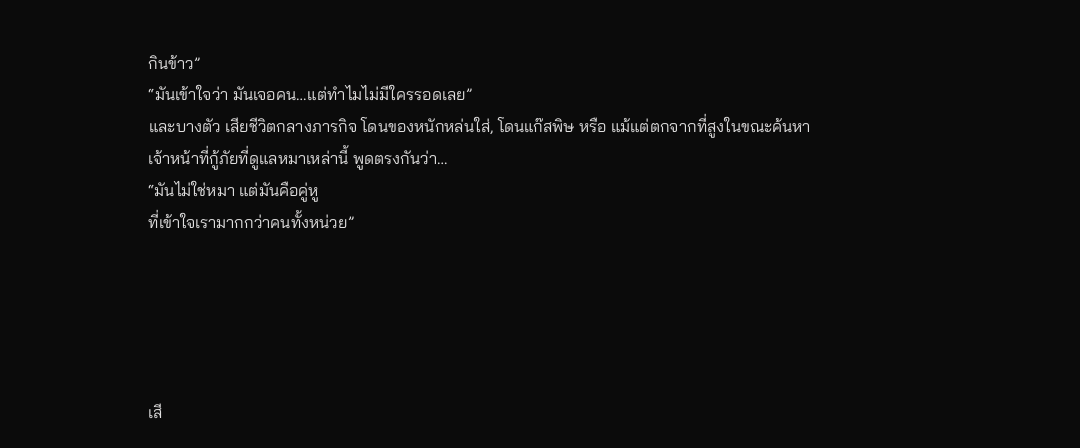กินข้าว”
“มันเข้าใจว่า มันเจอคน…แต่ทำไมไม่มีใครรอดเลย”
และบางตัว เสียชีวิตกลางภารกิจ โดนของหนักหล่นใส่, โดนแก๊สพิษ หรือ แม้แต่ตกจากที่สูงในขณะค้นหา
เจ้าหน้าที่กู้ภัยที่ดูแลหมาเหล่านี้ พูดตรงกันว่า…
“มันไม่ใช่หมา แต่มันคือคู่หู
ที่เข้าใจเรามากกว่าคนทั้งหน่วย”





เสี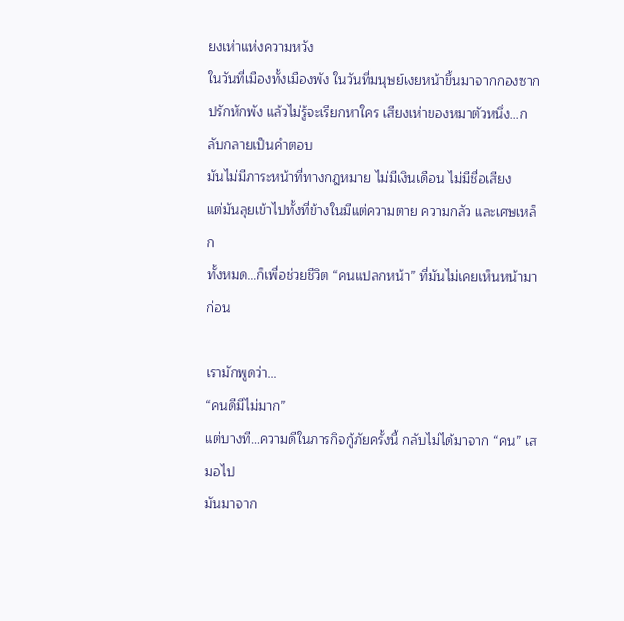ยงเห่าแห่งความหวัง
ในวันที่เมืองทั้งเมืองพัง ในวันที่มนุษย์เงยหน้าขึ้นมาจากกองซากปรักหักพัง แล้วไม่รู้จะเรียกหาใคร เสียงเห่าของหมาตัวหนึ่ง…กลับกลายเป็นคำตอบ
มันไม่มีภาระหน้าที่ทางกฎหมาย ไม่มีเงินเดือน ไม่มีชื่อเสียง
แต่มันลุยเข้าไปทั้งที่ข้างในมีแต่ความตาย ความกลัว และเศษเหล็ก
ทั้งหมด…ก็เพื่อช่วยชีวิต “คนแปลกหน้า” ที่มันไม่เคยเห็นหน้ามาก่อน

เรามักพูดว่า…
“คนดีมีไม่มาก”
แต่บางที…ความดีในภารกิจกู้ภัยครั้งนี้ กลับไม่ได้มาจาก “คน” เสมอไป
มันมาจาก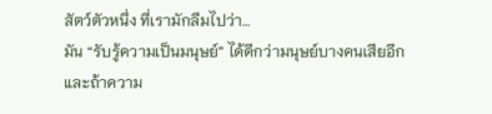สัตว์ตัวหนึ่ง ที่เรามักลืมไปว่า…
มัน “รับรู้ความเป็นมนุษย์” ได้ดีกว่ามนุษย์บางคนเสียอีก
และถ้าความ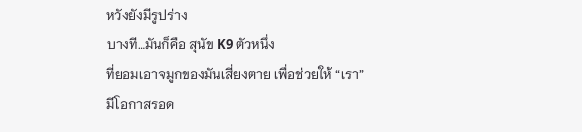หวังยังมีรูปร่าง
บางที…มันก็คือ สุนัข K9 ตัวหนึ่ง
ที่ยอมเอาจมูกของมันเสี่ยงตาย เพื่อช่วยให้ “เรา” มีโอกาสรอด